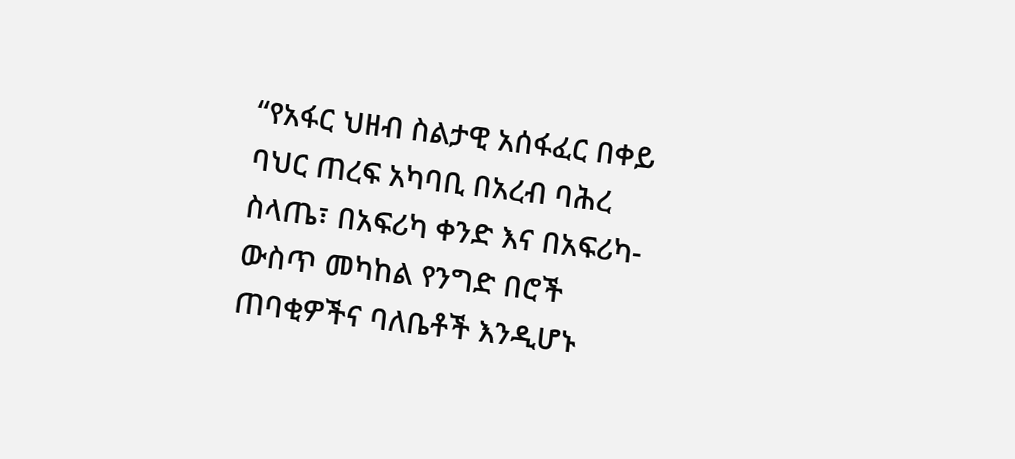“የአፋር ህዘብ ስልታዊ አሰፋፈር በቀይ ባህር ጠረፍ አካባቢ በአረብ ባሕረ ስላጤ፣ በአፍሪካ ቀንድ እና በአፍሪካ-ውስጥ መካከል የንግድ በሮች ጠባቂዎችና ባለቤቶች እንዲሆኑ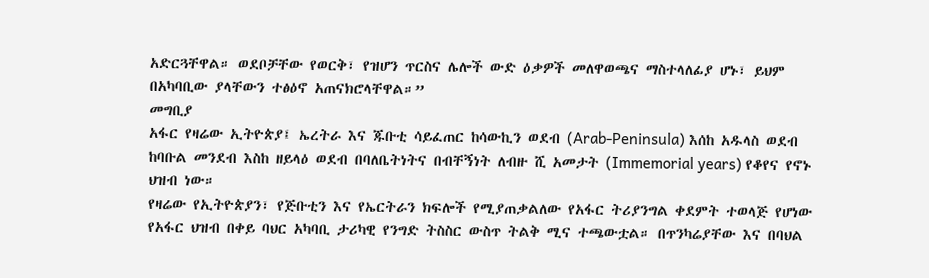አድርጓቸዋል። ወደቦቻቸው የወርቅ፣ የዝሆን ጥርስና ሌሎች ውድ ዕቃዎች መለዋወጫና ማስተላለፊያ ሆኑ፣ ይህም በአካባቢው ያላቸውን ተፅዕኖ አጠናክሮላቸዋል።”
መግቢያ
አፋር የዛሬው ኢትዮጵያ፤ ኤረትራ እና ጁቡቲ ሳይፈጠር ከሳውኪን ወደብ (Arab-Peninsula) እሰከ አዱላስ ወደብ ከባቡል መንደብ እስከ ዘይላዕ ወደብ በባለቤትነትና በብቸኝነት ለብዙ ሺ አመታት (Immemorial years) የቆየና የኖኑ ህዝብ ነው።
የዛሬው የኢትዮጵያን፣ የጅቡቲን እና የኤርትራን ክፍሎች የሚያጠቃልለው የአፋር ትሪያንግል ቀደምት ተወላጅ የሆነው የአፋር ህዝብ በቀይ ባህር አካባቢ ታሪካዊ የንግድ ትስስር ውስጥ ትልቅ ሚና ተጫውቷል። በጥንካሬያቸው እና በባህል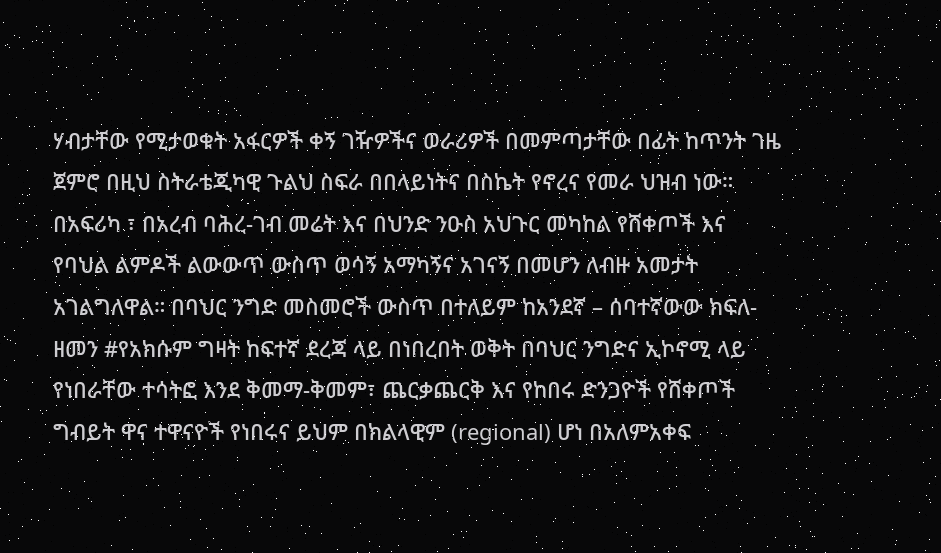ሃብታቸው የሚታወቁት አፋርዎች ቀኝ ገዥዎችና ወራሪዎች በመምጣታቸው በፊት ከጥንት ገዜ ጀምሮ በዚህ ስትራቴጂካዊ ጉልህ ስፍራ በበላይነትና በስኬት የኖረና የመራ ህዝብ ነው።
በአፍሪካ ፣ በአረብ ባሕረ-ገብ መሬት እና በህንድ ንዑስ አህጉር መካከል የሸቀጦች እና የባህል ልምዶች ልውውጥ ውስጥ ወሳኝ አማካኝና አገናኝ በመሆን ለብዙ አመታት አገልግለዋል። በባህር ንግድ መስመሮች ውስጥ በተለይም ከአንደኛ – ሰባተኛውው ክፍለ-ዘመን #የአክሱም ግዛት ከፍተኛ ደረጃ ላይ በነበረበት ወቅት በባህር ንግድና ኢኮኖሚ ላይ የነበራቸው ተሳትፎ እንደ ቅመማ-ቅመም፣ ጨርቃጨርቅ እና የከበሩ ድንጋዮች የሸቀጦች ግብይት ዋና ተዋናዮች የነበሩና ይህም በክልላዊም (regional) ሆነ በአለምአቀፍ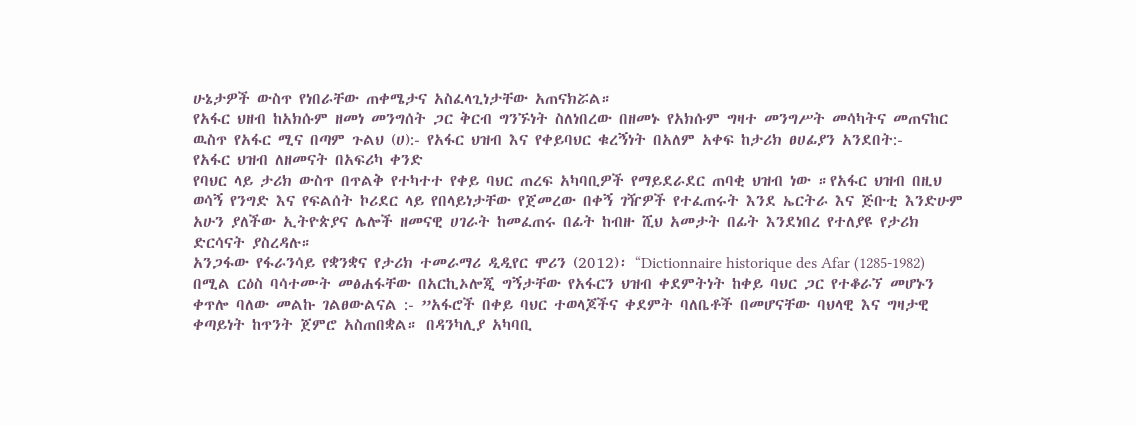ሁኔታዎች ውስጥ የነበራቸው ጠቀሜታና አስፈላጊነታቸው አጠናክሯል።
የአፋር ህዘብ ከአክሱም ዘመነ መንግሰት ጋር ቅርብ ግንኙነት ስለነበረው በዘመኑ የአክሱም ግዛተ መንግሥት መሳካትና መጠናከር ዉስጥ የአፋር ሚና በጣም ጉልህ (ሀ):- የአፋር ህዝብ እና የቀይባህር ቁረኝነት በአለም አቀፍ ከታሪክ ፀሀፊያን አንደበት:-
የአፋር ህዝብ ለዘመናት በአፍሪካ ቀንድ
የባህር ላይ ታሪክ ውስጥ በጥልቅ የተካተተ የቀይ ባህር ጠረፍ አካባቢዎች የማይደራደር ጠባቂ ህዝብ ነው ።የአፋር ህዝብ በዚህ ወሳኝ የንግድ እና የፍልሰት ኮሪደር ላይ የበላይነታቸው የጀመረው በቀኝ ገዥዎች የተፈጠሩት እንደ ኤርትራ እና ጅቡቲ እንድሁም አሁን ያለችው ኢትዮጵያና ሌሎች ዘመናዊ ሀገራት ከመፈጠሩ በፊት ከብዙ ሺህ አመታት በፊት እንደነበረ የተለያዩ የታሪክ ድርሳናት ያስረዳሉ።
አንጋፋው የፋራንሳይ የቋንቋና የታሪክ ተመራማሪ ዲዲየር ሞሪን (2012)፡ “Dictionnaire historique des Afar (1285-1982) በሚል ርዕስ ባሳተሙት መፅሐፋቸው በአርኪኦሎጂ ግኝታቸው የአፋርን ህዝብ ቀደምትነት ከቀይ ባህር ጋር የተቆራኘ መሆኑን ቀጥሎ ባለው መልኩ ገልፀውልናል :- ”አፋሮች በቀይ ባህር ተወላጆችና ቀደምት ባለቤቶች በመሆናቸው ባህላዊ እና ግዛታዊ ቀጣይነት ከጥንት ጀምሮ አስጠበቋል። በዳንካሊያ አካባቢ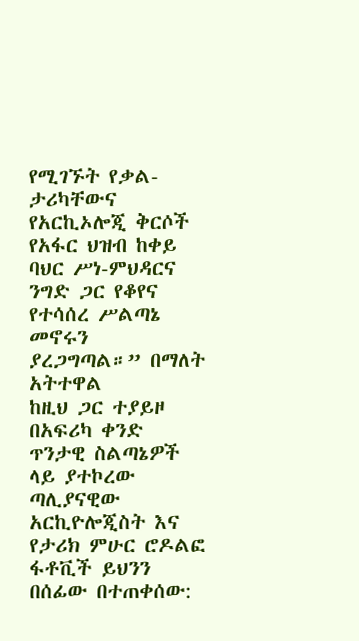የሚገኙት የቃል-ታሪካቸውና የአርኪኦሎጂ ቅርሶች የአፋር ህዝብ ከቀይ ባህር ሥነ-ምህዳርና ንግድ ጋር የቆየና የተሳሰረ ሥልጣኔ መኖሩን ያረጋግጣል።” በማለት አትተዋል
ከዚህ ጋር ተያይዞ በአፍሪካ ቀንድ ጥንታዊ ስልጣኔዎች ላይ ያተኮረው ጣሊያናዊው አርኪዮሎጂስት እና የታሪክ ምሁር ሮዶልፎ ፋቶቪች ይህንን በሰፊው በተጠቀሰው: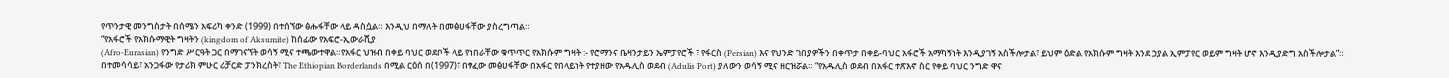የጥንታዊ መንግስታት በሰሜን አፍሪካ ቀንድ (1999) በተሰኘው ፅሑፋቸው ላይ ዳስሷል። እንዲህ በማለት በመፅሀፋቸው ያስረግጣል።
“የአፋሮች የአክሱማዊት ግዛትን (kingdom of Aksumite) ከሰፊው የአፍሮ-ኢውራሺያ
(Afro-Eurasian) የንግድ ሥርዓት ጋር በማገናኘት ወሳኝ ሚና ተጫውተዋል።የአፋር ህዝብ በቀይ ባህር ወደቦች ላይ የነበራቸው ቁጥጥር የአክሱም ግዛት :- የሮማንና ቤዛንታይን ኤምፓየሮች ፣ የፋርስ (Persian) እና የህንድ ገበያዎችን በቀጥታ በቀይ-ባህር አፋሮች አማካኝነት እንዲያገኝ አስችሎታል፣ ይህም ዕድል የአክሱም ግዛት እንደ ኃያል ኢምፓየር ወይም ግዛት ሆኖ እንዲያድግ አስችሎታል”።
በተመሳሳይ፣ አንጋፋው የታሪክ ምሁር ሪቻርድ ፓንክረስት፣ The Ethiopian Borderlands በሚል ርዕሰ በ(1997)፣ በፃፈው መፅሀፋቸው በአፋር የበላይነት የተያዘው የአዱሊስ ወደብ (Adulis Port) ያለውን ወሳኝ ሚና ዘርዝሯል። “የአዱሊስ ወደብ በአፋር ተጽእኖ ስር የቀይ ባህር ንግድ ዋና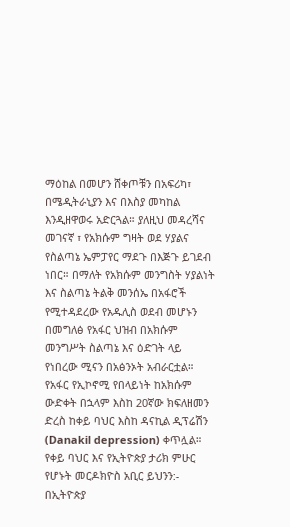ማዕከል በመሆን ሸቀጦቹን በአፍሪካ፣ በሜዲትራኒያን እና በእስያ መካከል እንዲዘዋወሩ አድርጓል። ያለዚህ መዳረሻና መገናኛ ፣ የአክሱም ግዛት ወደ ሃያልና የስልጣኔ ኤምፓየር ማደጉ በእጅጉ ይገደብ ነበር። በማለት የአክሱም መንግስት ሃያልነት እና ስልጣኔ ትልቅ መንሰኤ በአፋሮች የሚተዳደረው የአዱሊስ ወደብ መሆኑን በመግለፅ የአፋር ህዝብ በአክሱም መንግሥት ስልጣኔ እና ዕድገት ላይ የነበረው ሚናን በአፅንኦት አብራርቷል።
የአፋር የኢኮኖሚ የበላይነት ከአክሱም ውድቀት በኋላም እስከ 20ኛው ክፍለዘመን ድረስ ከቀይ ባህር እስከ ዳናኪል ዲፕሬሽን (Danakil depression) ቀጥሏል። የቀይ ባህር እና የኢትዮጵያ ታሪክ ምሁር የሆኑት መርዶክዮስ አቢር ይህንን:- በኢትዮጵያ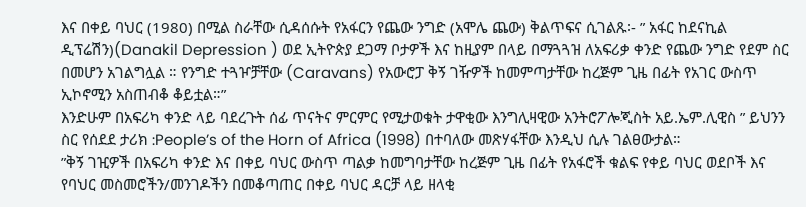እና በቀይ ባህር (1980) በሚል ስራቸው ሲዳሰሱት የአፋርን የጨው ንግድ (አሞሌ ጨው) ቅልጥፍና ሲገልጹ፡- ” አፋር ከደናኪል ዲፕሬሽን)(Danakil Depression ) ወደ ኢትዮጵያ ደጋማ ቦታዎች እና ከዚያም በላይ በማጓጓዝ ለአፍሪቃ ቀንድ የጨው ንግድ የደም ስር በመሆን አገልግሏል ። የንግድ ተጓዦቻቸው (Caravans) የአውሮፓ ቅኝ ገዥዎች ከመምጣታቸው ከረጅም ጊዜ በፊት የአገር ውስጥ ኢኮኖሚን አስጠብቆ ቆይቷል።”
እንድሁም በአፍሪካ ቀንድ ላይ ባደረጉት ሰፊ ጥናትና ምርምር የሚታወቁት ታዋቂው እንግሊዛዊው አንትሮፖሎጂስት አይ.ኤም.ሊዊስ ” ይህንን ስር የሰደደ ታሪክ :People’s of the Horn of Africa (1998) በተባለው መጽሃፋቸው እንዲህ ሲሉ ገልፀውታል።
”ቅኝ ገዢዎች በአፍሪካ ቀንድ እና በቀይ ባህር ውስጥ ጣልቃ ከመግባታቸው ከረጅም ጊዜ በፊት የአፋሮች ቁልፍ የቀይ ባህር ወደቦች እና የባህር መስመሮችን/መንገዶችን በመቆጣጠር በቀይ ባህር ዳርቻ ላይ ዘላቂ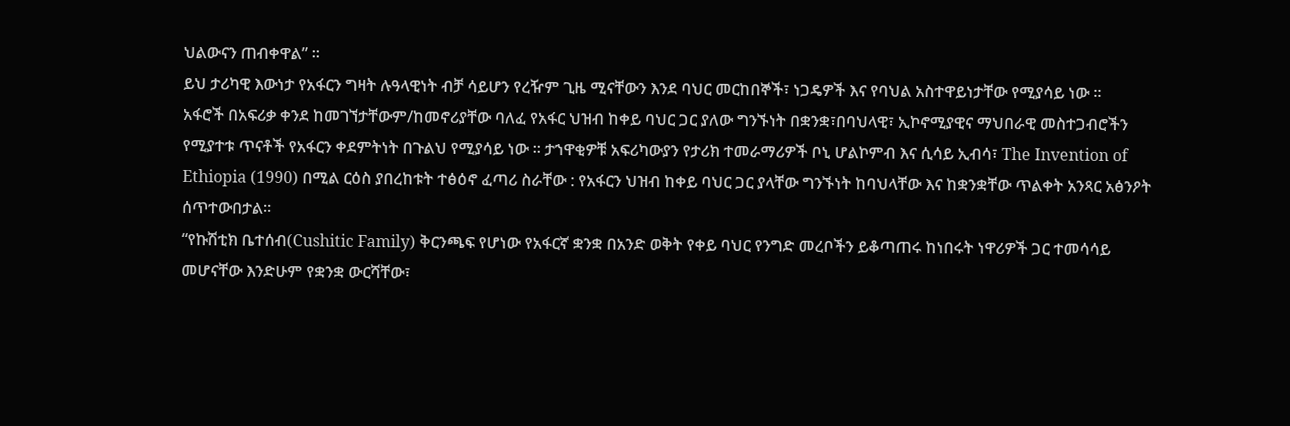ህልውናን ጠብቀዋል” ።
ይህ ታሪካዊ እውነታ የአፋርን ግዛት ሉዓላዊነት ብቻ ሳይሆን የረዥም ጊዜ ሚናቸውን እንደ ባህር መርከበኞች፣ ነጋዴዎች እና የባህል አስተዋይነታቸው የሚያሳይ ነው ።
አፋሮች በአፍሪቃ ቀንደ ከመገኘታቸውም/ከመኖሪያቸው ባለፈ የአፋር ህዝብ ከቀይ ባህር ጋር ያለው ግንኙነት በቋንቋ፣በባህላዊ፣ ኢኮኖሚያዊና ማህበራዊ መስተጋብሮችን የሚያተቱ ጥናቶች የአፋርን ቀደምትነት በጉልህ የሚያሳይ ነው ። ታኀዋቂዎቹ አፍሪካውያን የታሪክ ተመራማሪዎች ቦኒ ሆልኮምብ እና ሲሳይ ኢብሳ፣ The Invention of Ethiopia (1990) በሚል ርዕስ ያበረከቱት ተፅዕኖ ፈጣሪ ስራቸው : የአፋርን ህዝብ ከቀይ ባህር ጋር ያላቸው ግንኙነት ከባህላቸው እና ከቋንቋቸው ጥልቀት አንጻር አፅንዖት ሰጥተውበታል።
“የኩሽቲክ ቤተሰብ(Cushitic Family) ቅርንጫፍ የሆነው የአፋርኛ ቋንቋ በአንድ ወቅት የቀይ ባህር የንግድ መረቦችን ይቆጣጠሩ ከነበሩት ነዋሪዎች ጋር ተመሳሳይ መሆናቸው እንድሁም የቋንቋ ውርሻቸው፣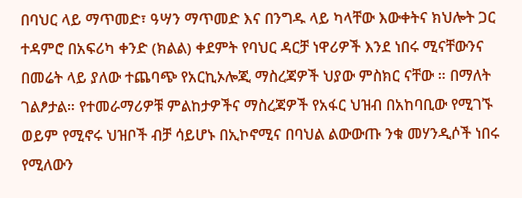በባህር ላይ ማጥመድ፣ ዓሣን ማጥመድ እና በንግዱ ላይ ካላቸው እውቀትና ክህሎት ጋር ተዳምሮ በአፍሪካ ቀንድ (ክልል) ቀደምት የባህር ዳርቻ ነዋሪዎች እንደ ነበሩ ሚናቸውንና በመሬት ላይ ያለው ተጨባጭ የአርኪኦሎጂ ማስረጃዎች ህያው ምስክር ናቸው ። በማለት ገልፆታል። የተመራማሪዎቹ ምልከታዎችና ማስረጃዎች የአፋር ህዝብ በአከባቢው የሚገኙ ወይም የሚኖሩ ህዝቦች ብቻ ሳይሆኑ በኢኮኖሚና በባህል ልውውጡ ንቁ መሃንዲሶች ነበሩ የሚለውን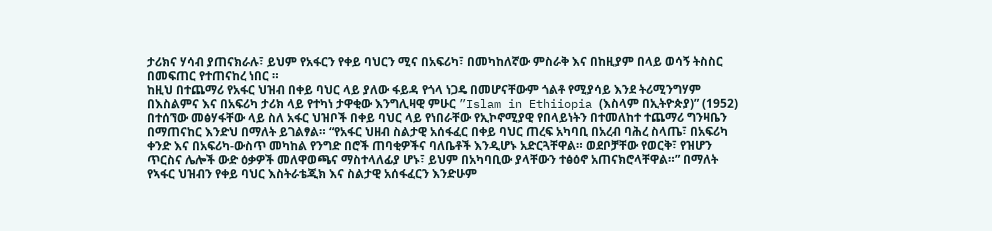ታሪክና ሃሳብ ያጠናክራሉ፣ ይህም የአፋርን የቀይ ባህርን ሚና በአፍሪካ፣ በመካከለኛው ምስራቅ እና በከዚያም በላይ ወሳኝ ትስስር በመፍጠር የተጠናከረ ነበር ።
ከዚህ በተጨማሪ የአፋር ህዝብ በቀይ ባህር ላይ ያለው ፋይዳ የጎላ ነጋዴ በመሆናቸውም ጎልቶ የሚያሳይ እንደ ትሪሚንግሃም በእስልምና እና በአፍሪካ ታሪክ ላይ የተካነ ታዋቂው እንግሊዛዊ ምሁር ”Islam in Ethiiopia (እስላም በኢትዮጵያ)” (1952) በተሰኘው መፅሃፋቸው ላይ ስለ አፋር ህዝቦች በቀይ ባህር ላይ የነበራቸው የኢኮኖሚያዊ የበላይነትን በተመለከተ ተጨማሪ ግንዛቤን በማጠናከር እንድህ በማለት ይገልፃል። “የአፋር ህዘብ ስልታዊ አሰፋፈር በቀይ ባህር ጠረፍ አካባቢ በአረብ ባሕረ ስላጤ፣ በአፍሪካ ቀንድ እና በአፍሪካ-ውስጥ መካከል የንግድ በሮች ጠባቂዎችና ባለቤቶች እንዲሆኑ አድርጓቸዋል። ወደቦቻቸው የወርቅ፣ የዝሆን ጥርስና ሌሎች ውድ ዕቃዎች መለዋወጫና ማስተላለፊያ ሆኑ፣ ይህም በአካባቢው ያላቸውን ተፅዕኖ አጠናክሮላቸዋል።” በማለት የኣፋር ህዝብን የቀይ ባህር እስትራቴጂክ እና ስልታዊ አሰፋፈርን እንድሁም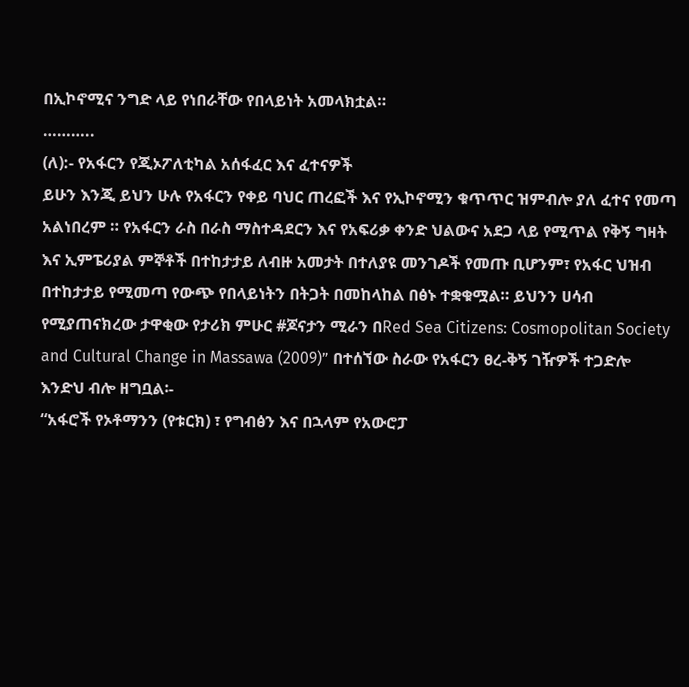በኢኮኖሚና ንግድ ላይ የነበራቸው የበላይነት አመላክቷል።
………..
(ለ):- የአፋርን የጂኦፖለቲካል አሰፋፈር እና ፈተናዎች
ይሁን እንጂ ይህን ሁሉ የአፋርን የቀይ ባህር ጠረፎች እና የኢኮኖሚን ቁጥጥር ዝምብሎ ያለ ፈተና የመጣ አልነበረም ። የአፋርን ራስ በራስ ማስተዳደርን እና የአፍሪቃ ቀንድ ህልውና አደጋ ላይ የሚጥል የቅኝ ግዛት እና ኢምፔሪያል ምኞቶች በተከታታይ ለብዙ አመታት በተለያዩ መንገዶች የመጡ ቢሆንም፣ የአፋር ህዝብ በተከታታይ የሚመጣ የውጭ የበላይነትን በትጋት በመከላከል በፅኑ ተቋቁሟል። ይህንን ሀሳብ የሚያጠናክረው ታዋቂው የታሪክ ምሁር #ጆናታን ሚራን በRed Sea Citizens: Cosmopolitan Society and Cultural Change in Massawa (2009)” በተሰኘው ስራው የአፋርን ፀረ-ቅኝ ገዥዎች ተጋድሎ እንድህ ብሎ ዘግቧል፡-
“አፋሮች የኦቶማንን (የቱርክ) ፣ የግብፅን እና በኋላም የአውሮፓ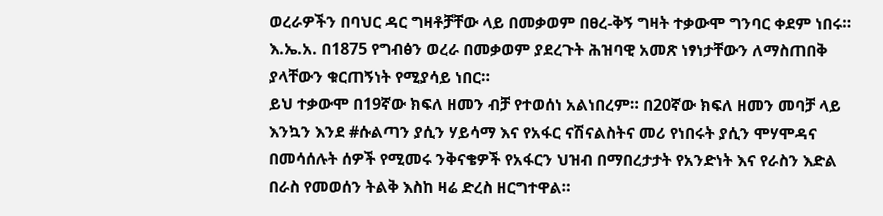ወረራዎችን በባህር ዳር ግዛቶቻቸው ላይ በመቃወም በፀረ-ቅኝ ግዛት ተቃውሞ ግንባር ቀደም ነበሩ። እ.ኤ.አ. በ1875 የግብፅን ወረራ በመቃወም ያደረጉት ሕዝባዊ አመጽ ነፃነታቸውን ለማስጠበቅ ያላቸውን ቁርጠኝነት የሚያሳይ ነበር።
ይህ ተቃውሞ በ19ኛው ክፍለ ዘመን ብቻ የተወሰነ አልነበረም። በ20ኛው ክፍለ ዘመን መባቻ ላይ እንኳን እንደ #ሱልጣን ያሲን ሃይሳማ እና የአፋር ናሽናልስትና መሪ የነበሩት ያሲን ሞሃሞዳና በመሳሰሉት ሰዎች የሚመሩ ንቅናቄዎች የአፋርን ህዝብ በማበረታታት የአንድነት እና የራስን እድል በራስ የመወሰን ትልቅ እስከ ዛሬ ድረስ ዘርግተዋል።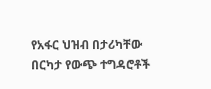የአፋር ህዝብ በታሪካቸው በርካታ የውጭ ተግዳሮቶች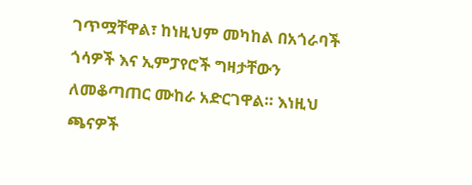ገጥሟቸዋል፣ ከነዚህም መካከል በአጎራባች ጎሳዎች እና ኢምፓየሮች ግዛታቸውን ለመቆጣጠር ሙከራ አድርገዋል። እነዚህ ጫናዎች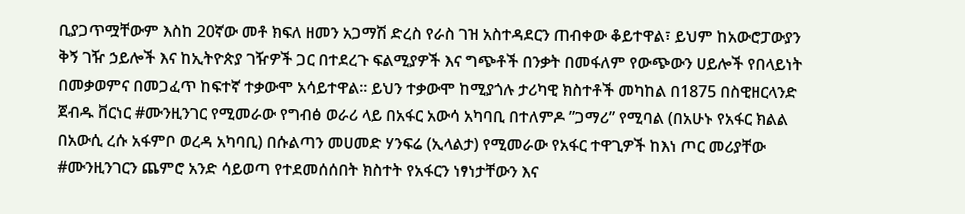ቢያጋጥሟቸውም እስከ 20ኛው መቶ ክፍለ ዘመን አጋማሽ ድረስ የራስ ገዝ አስተዳደርን ጠብቀው ቆይተዋል፣ ይህም ከአውሮፓውያን ቅኝ ገዥ ኃይሎች እና ከኢትዮጵያ ገዥዎች ጋር በተደረጉ ፍልሚያዎች እና ግጭቶች በንቃት በመፋለም የውጭውን ሀይሎች የበላይነት በመቃወምና በመጋፈጥ ከፍተኛ ተቃውሞ አሳይተዋል። ይህን ተቃውሞ ከሚያጎሉ ታሪካዊ ክስተቶች መካከል በ1875 በስዊዘርላንድ ጀብዱ ቨርነር #ሙንዚንገር የሚመራው የግብፅ ወራሪ ላይ በአፋር አውሳ አካባቢ በተለምዶ ”ጋማሪ” የሚባል (በአሁኑ የአፋር ክልል በአውሲ ረሱ አፋምቦ ወረዳ አካባቢ) በሱልጣን መሀመድ ሃንፍሬ (ኢላልታ) የሚመራው የአፋር ተዋጊዎች ከእነ ጦር መሪያቸው #ሙንዚንገርን ጨምሮ አንድ ሳይወጣ የተደመሰሰበት ክስተት የአፋርን ነፃነታቸውን እና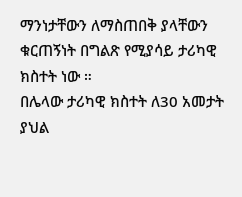ማንነታቸውን ለማስጠበቅ ያላቸውን ቁርጠኝነት በግልጽ የሚያሳይ ታሪካዊ ክስተት ነው ።
በሌላው ታሪካዊ ክስተት ለ30 አመታት ያህል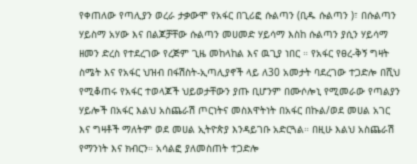የቀጠለው የጣሊያን ወረራ ታቃውሞ የአፋር በጊሪፎ ሱልጣን (ቢዱ ሱልጣን )፣ በሱልጣን ሃይስማ አሃው እና በልጆቻቸው ሱልጣን መሀመድ ሃይሳማ እስከ ሱልጣን ያሲን ሃይሳማ ዘመን ድረስ የተደረገው የረጅም ጊዜ መከላከል እና ዉጊያ ነበር ። የአፋር የፀረ-ቅኝ ግዛት ስሜት እና የአፋር ህዝብ በፋሽስት-ኢጣሊያኖች ላይ ለ30 አመታት ባደረገው ተጋድሎ በሺህ የሚቆጠሩ የአፋር ተወላጆች ህይወታቸውን ያጡ ቢሆንም በሙሶሎኒ የሚመራው የጣልያን ሃይሎች በአፋር እልህ አስጨራሽ ጦርነትና መስእዋትነት በአፋር በኩል/ወደ መሀል አገር እና ግዛቶች ማለትም ወደ መሀል ኢትዮጵያ እንዳይገቡ አድርጓል። በዚሁ እልህ አስጨራሽ የማንነት እና ክብርን። አሳልፎ ያለመስጠት ተጋድሎ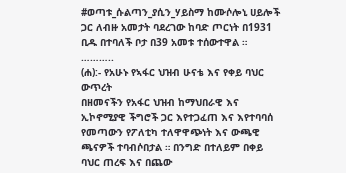#ወጣቱ_ሱልጣን_ያሲን_ሃይስማ ከሙሶሎኒ ሀይሎች ጋር ለብዙ አመታት ባደረገው ከባድ ጦርነት በ1931 ቢዱ በተባለች ቦታ በ39 አመቱ ተሰውተዋል ።
………..
(ሐ):- የአሁኑ የኣፋር ህዝብ ሁናቴ እና የቀይ ባህር ውጥረት
በዘመናችን የአፋር ህዝብ ከማህበራዊ እና ኢኮኖሚያዊ ችግሮች ጋር እየተጋፈጠ እና እየተባባሰ የመጣውን የፖለቲካ ተለዋዋጭነት እና ውጫዊ ጫናዎች ተባብሶበታል ። በንግድ በተለይም በቀይ ባህር ጠረፍ እና በጨው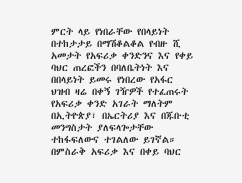ምርት ላይ የነበራቸው የበላይነት በተከታታይ በማሽቆልቆል የብዙ ሺ አመታት የአፍሪቃ ቀንድንና እና የቀይ ባህር ጠረፎችን በባለቤትነት እና በበላይነት ይመሩ የነበረው የአፋር ህዝብ ዛሬ በቀኝ ገዥዎች የተፈጠሩት የአፍሪቃ ቀንድ አገራት ማለትም በኢትዮጵያ፣ በኤርትሪያ እና በጁቡቲ መንግስታት ያለፍላጐታቸው ተከፋፍለውና ተገልለው ይገኛል። በምስራቅ አፍሪቃ እና በቀይ ባህር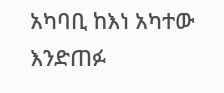አካባቢ ከእነ አካተው እንድጠፉ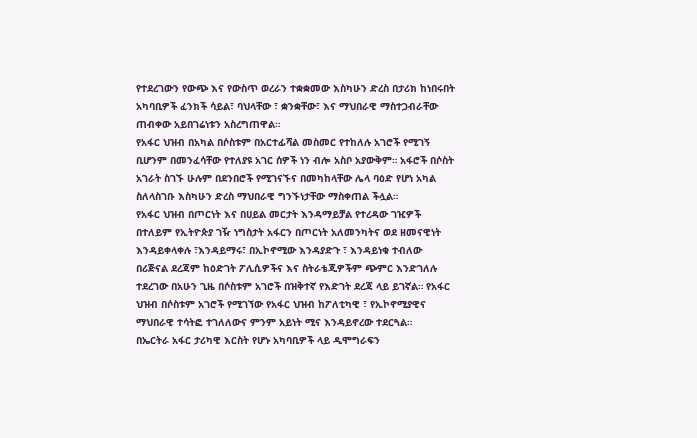የተደረገውን የውጭ እና የውስጥ ወረራን ተቋቋመው እስካሁን ድረስ በታሪክ ከነበሩበት አካባቢዎች ፈንክች ሳይል፣ ባህላቸው ፣ ቋንቋቸው፣ እና ማህበራዊ ማስተጋብራቸው ጠብቀው አይበገሬነቱን አስረግጠዋል።
የአፋር ህዝብ በአካል በሶስቱም በአርተፊሻል መስመር የተከለሉ አገሮች የሚገኝ ቢሆንም በመንፈሳቸው የተለያዩ አገር ሰዎች ነን ብሎ አስቦ አያውቅም። አፋሮች በሶስት አገራት ስገኙ ሁሉም በደንበሮች የሚገናኙና በመካከላቸው ሌላ ባዕድ የሆነ አካል ስለላስገቡ እስካሁን ድረስ ማህበራዊ ግንኙነታቸው ማስቀጠል ችሏል።
የአፋር ህዝብ በጦርነት እና በሀይል መርታት እንዳማይቻል የተረዳው ገዢዎች በተለይም የኢትዮጵያ ገዥ ነግስታት አፋርን በጦርነት አለመንካትና ወደ ዘመናዊነት እንዳይቀላቀሉ ፣እንዳይማሩ፣ በኢኮኖሚው እንዳያድጉ ፣ እንዳይነቁ ተብለው በሪጅናል ደረጃም ከዕድገት ፖሊሲዎችና እና ስትራቴጂዎችም ጭምር እንድገለሉ ተደረገው በአሁን ጊዜ በሶስቱም አገሮች በዝቅተኛ የእድገት ደረጃ ላይ ይገኛል። የአፋር ህዝብ በሶስቱም አገሮች የሚገኘው የአፋር ህዝብ ከፖለቲካዊ ፣ የኢኮኖሚያዊና ማህበራዊ ተሳትፎ ተገለለውና ምንም አይነት ሚና እንዳይኖረው ተደርጓል።
በኤርትራ አፋር ታሪካዊ እርስት የሆኑ አካባቢዎች ላይ ዲሞግራፍን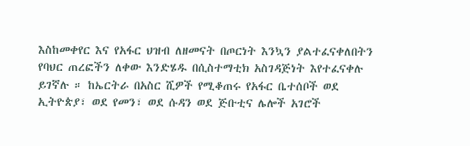እስከመቀየር እና የአፋር ህዝብ ለዘመናት በጦርነት እንኳን ያልተፈናቀለበትን የባህር ጠረፎችን ለቀው እንድሄዱ በሲስተማቲክ አስገዳጅነት እየተፈናቀሉ ይገኛሉ ። ከኤርትራ በአስር ሺዎች የሚቆጠሩ የአፋር ቤተሰቦች ወደ ኢትዮጵያ፣ ወደ የመን፣ ወደ ሱዳን ወደ ጅቡቲና ሌሎች አገሮች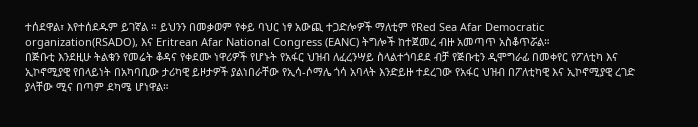ተሰደዋል፣ እየተሰደዱም ይገኛል ። ይህንን በመቃወም የቀይ ባህር ነፃ አውጪ ተጋድሎዎች ማለቲም የRed Sea Afar Democratic organization(RSADO), እና Eritrean Afar National Congress (EANC) ትግሎች ከተጀመረ ብዙ አመጣጥ አስቆጥሯል።
በጅቡቲ እንደዚሁ ትልቁን የመሬት ቆዳና የቀደሙ ነዋሪዎች የሆኑት የአፋር ህዝብ ለፈረንሣይ ስላልተጎባደደ ብቻ የጅቡቲን ዲሞግራፊ በመቀየር የፖለቲካ እና ኢኮኖሚያዊ የበላይነት በአካባቢው ታሪካዊ ይዞታዎች ያልነበራቸው የኢሳ-ሶማሌ ጎሳ አባላት እንድይዙ ተደረገው የአፋር ህዝብ በፖለቲካዊ እና ኢኮኖሚያዊ ረገድ ያላቸው ሚና በጣም ደካሜ ሆነዋል።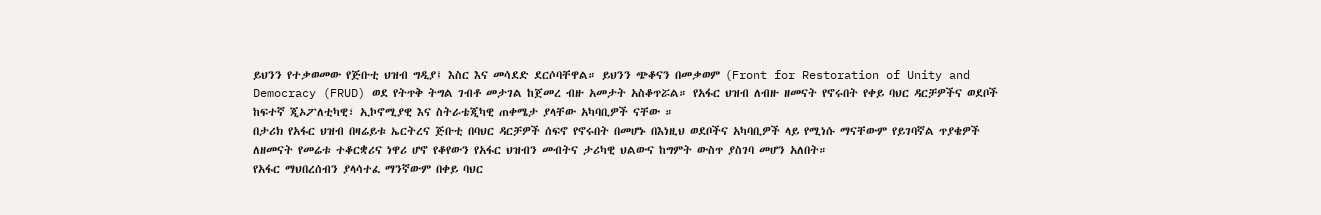ይህንን የተቃወመው የጅቡቲ ህዝብ ግዲያ፤ እስር እና መሳደድ ደርሶባቸዋል። ይህንን ጭቆናን በመቃወም (Front for Restoration of Unity and Democracy (FRUD) ወደ የትጥቅ ትግል ገብቶ መታገል ከጀመረ ብዙ አመታት አስቆጥሯል። የአፋር ህዝብ ለብዙ ዘመናት የኖሩበት የቀይ ባህር ዳርቻዎችና ወደቦች ከፍተኛ ጂኦፖለቲካዊ፣ ኢኮኖሚያዊ እና ስትራቴጂካዊ ጠቀሜታ ያላቸው አካባቢዎች ናቸው ።
በታሪክ የአፋር ህዝብ በዛሬይቱ ኤርትረና ጅቡቲ በባህር ዳርቻዎች ሰፍኖ የኖሩበት በመሆኑ በእነዚህ ወደቦችና አካባቢዎች ላይ የሚነሱ ማናቸውም የይገባኛል ጥያቄዎች ለዘመናት የመሬቱ ተቆርቋሪና ነዋሪ ሆኖ የቆየውን የአፋር ህዝብን መብትና ታሪካዊ ህልውና ከግምት ውስጥ ያስገባ መሆን አለበት።
የአፋር ማህበረሰብን ያላሳተፈ ማንኛውም በቀይ ባህር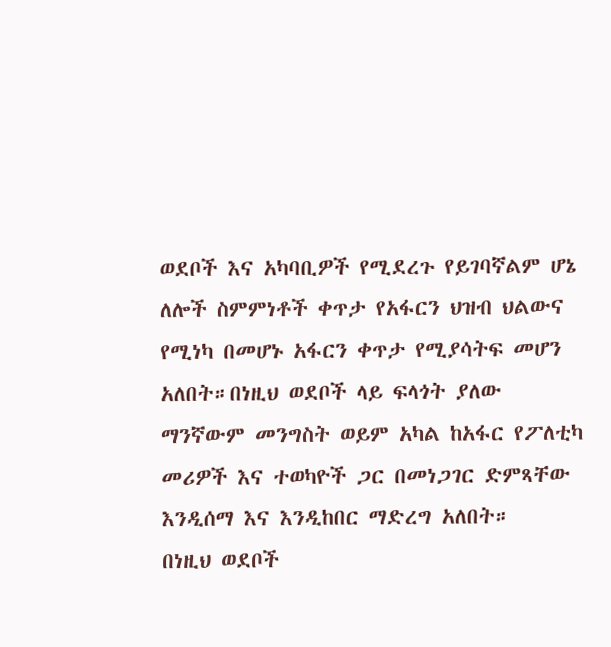ወደቦች እና አካባቢዎች የሚደረጉ የይገባኛልም ሆኔ ለሎች ስምምነቶች ቀጥታ የአፋርን ህዝብ ህልውና የሚነካ በመሆኑ አፋርን ቀጥታ የሚያሳትፍ መሆን አለበት።በነዚህ ወደቦች ላይ ፍላጎት ያለው ማንኛውም መንግስት ወይም አካል ከአፋር የፖለቲካ መሪዎች እና ተወካዮች ጋር በመነጋገር ድምጻቸው እንዲሰማ እና እንዲከበር ማድረግ አለበት።
በነዚህ ወደቦች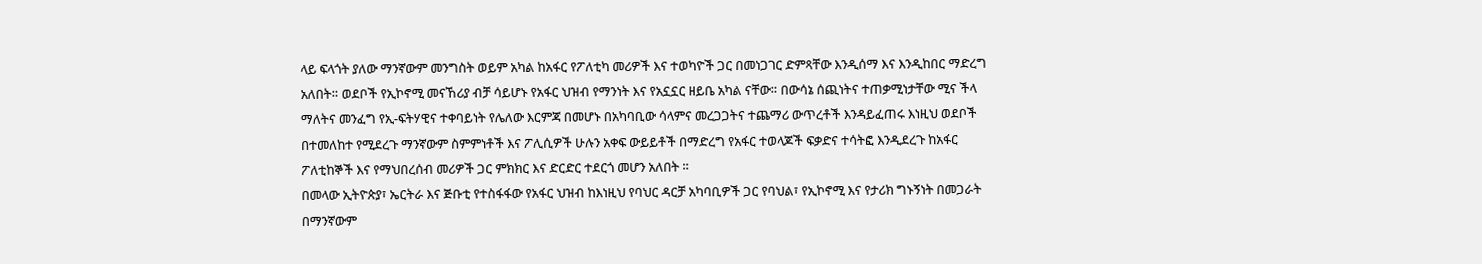ላይ ፍላጎት ያለው ማንኛውም መንግስት ወይም አካል ከአፋር የፖለቲካ መሪዎች እና ተወካዮች ጋር በመነጋገር ድምጻቸው እንዲሰማ እና እንዲከበር ማድረግ አለበት። ወደቦች የኢኮኖሚ መናኸሪያ ብቻ ሳይሆኑ የአፋር ህዝብ የማንነት እና የአኗኗር ዘይቤ አካል ናቸው። በውሳኔ ሰጪነትና ተጠቃሚነታቸው ሚና ችላ ማለትና መንፈግ የኢ-ፍትሃዊና ተቀባይነት የሌለው እርምጃ በመሆኑ በአካባቢው ሳላምና መረጋጋትና ተጨማሪ ውጥረቶች እንዳይፈጠሩ እነዚህ ወደቦች በተመለከተ የሚደረጉ ማንኛውም ስምምነቶች እና ፖሊሲዎች ሁሉን አቀፍ ውይይቶች በማድረግ የአፋር ተወላጆች ፍቃድና ተሳትፎ እንዲደረጉ ከአፋር ፖለቲከኞች እና የማህበረሰብ መሪዎች ጋር ምክክር እና ድርድር ተደርጎ መሆን አለበት ።
በመላው ኢትዮጵያ፣ ኤርትራ እና ጅቡቲ የተስፋፋው የአፋር ህዝብ ከእነዚህ የባህር ዳርቻ አካባቢዎች ጋር የባህል፣ የኢኮኖሚ እና የታሪክ ግኑኝነት በመጋራት በማንኛውም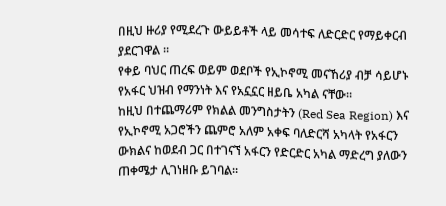በዚህ ዙሪያ የሚደረጉ ውይይቶች ላይ መሳተፍ ለድርድር የማይቀርብ ያደርገዋል ።
የቀይ ባህር ጠረፍ ወይም ወደቦች የኢኮኖሚ መናኸሪያ ብቻ ሳይሆኑ የአፋር ህዝብ የማንነት እና የአኗኗር ዘይቤ አካል ናቸው።
ከዚህ በተጨማሪም የክልል መንግስታትን (Red Sea Region) እና የኢኮኖሚ አጋሮችን ጨምሮ አለም አቀፍ ባለድርሻ አካላት የአፋርን ውክልና ከወደብ ጋር በተገናኘ አፋርን የድርድር አካል ማድረግ ያለውን ጠቀሜታ ሊገነዘቡ ይገባል።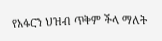የአፋርን ህዝብ ጥቅም ችላ ማለት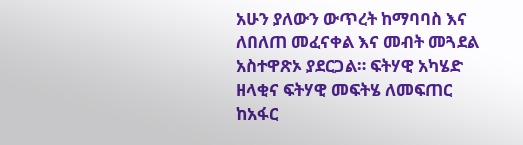አሁን ያለውን ውጥረት ከማባባስ እና ለበለጠ መፈናቀል እና መብት መጓደል አስተዋጽኦ ያደርጋል። ፍትሃዊ አካሄድ ዘላቂና ፍትሃዊ መፍትሄ ለመፍጠር ከአፋር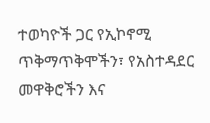ተወካዮች ጋር የኢኮኖሚ ጥቅማጥቅሞችን፣ የአስተዳደር መዋቅሮችን እና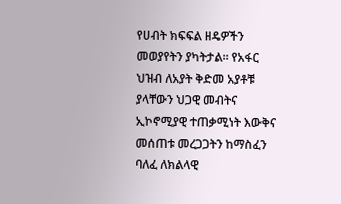የሀብት ክፍፍል ዘዴዎችን መወያየትን ያካትታል። የአፋር ህዝብ ለአያት ቅድመ አያቶቹ ያላቸውን ህጋዊ መብትና ኢኮኖሚያዊ ተጠቃሚነት እውቅና መሰጠቱ መረጋጋትን ከማስፈን ባለፈ ለክልላዊ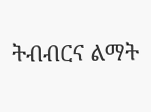ትብብርና ልማት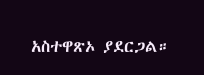አስተዋጽኦ ያደርጋል።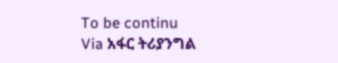To be continu
Via አፋር ትሪያንግል